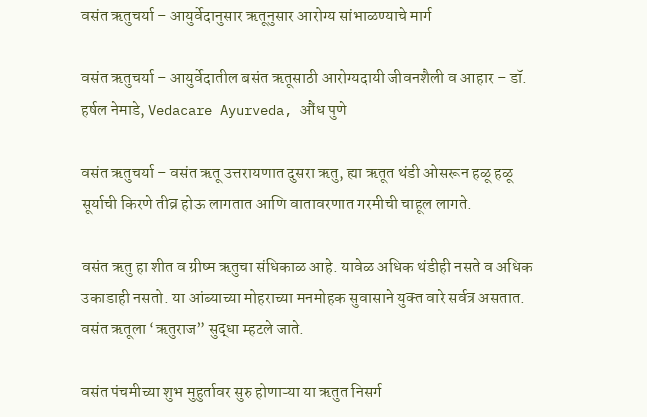वसंत ऋतुचर्या – आयुर्वेदानुसार ऋतूनुसार आरोग्य सांभाळण्याचे मार्ग

वसंत ऋतुचर्या – आयुर्वेदातील बसंत ऋतूसाठी आरोग्यदायी जीवनशैली व आहार – डॉ. हर्षल नेमाडे, Vedacare Ayurveda, औंध पुणे

वसंत ऋतुचर्या – वसंत ऋतू उत्तरायणात दुसरा ऋतु, ह्या ऋतूत थंडी ओसरून हळू हळू सूर्याची किरणे तीव्र होऊ लागतात आणि वातावरणात गरमीची चाहूल लागते.

वसंत ऋतु हा शीत व ग्रीष्म ऋतुचा संधिकाळ आहे. यावेळ अधिक थंडीही नसते व अधिक उकाडाही नसतो. या आंब्याच्या मोहराच्या मनमोहक सुवासाने युक्‍त वारे सर्वत्र असतात. वसंत ऋतूला ‘ऋतुराज” सुद्धा म्हटले जाते.

वसंत पंचमीच्या शुभ मुहुर्तावर सुरु होणाऱ्या या ऋतुत निसर्ग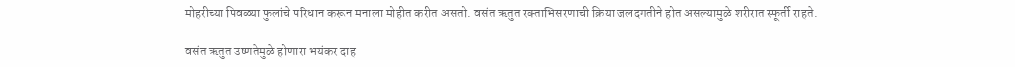मोहरीच्या पिवळ्या फुलांचे परिधान करून मनाला मोहीत करीत असतो. वसंत ऋतुत रक्‍ताभिसरणाची क्रिया जलदगतीने होत असल्यामुळे शरीरात स्फूर्ती राहते.

वसंत ऋतुत उष्णतेमुळे होणारा भयंकर दाह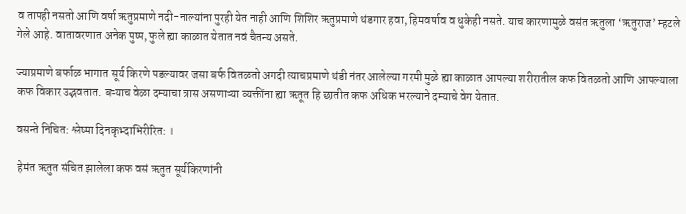व तापही नसतो आणि वर्षा ऋतुप्रमाणे नदी-नाल्यांना पुरही येत नाही आणि शिशिर ऋतुप्रमाणे थंडगार हवा, हिमवर्षाव व धुकेही नसते. याच कारणामुळे वसंत ऋतुला ‘ऋतुराज’ म्हटले गेले आहे. वातावरणात अनेक पुष्प, फुले ह्या काळात येतात नवं चैतन्य असते.

ज्याप्रमाणे बर्फाळ भागात सूर्य किरणे पडल्यावर जसा बर्फ वितळतो अगदी त्याचप्रमाणे थंडी नंतर आलेल्या गरमी मुळे ह्या काळात आपल्या शरीरातील कफ वितळतो आणि आपल्याला कफ विकार उद्भवतात. बऱ्याच वेळा दम्याचा त्रास असणाऱ्या व्यक्तींना ह्या ऋतूत हि छातीत कफ अधिक भरल्याने दम्याचे वेग येतात.

वसन्ते निचित: श्लेष्मा दिनकृभ्दाभिरीरित: ।

 हेमंत ऋतुत संचित झालेला कफ वसं ऋतुत सूर्यकिरणांनी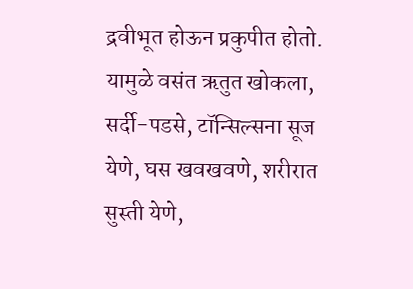द्रवीभूत होऊन प्रकुपीत होतो. यामुळे वसंत ऋतुत खोकला, सर्दी-पडसे, टॉन्सिल्सना सूज येणे, घस खवखवणे, शरीरात सुस्ती येणे,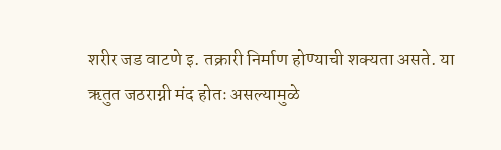शरीर जड वाटणे इ. तक्रारी निर्माण होण्याची शक्‍यता असते. या ऋतुत जठराग्नी मंद होतः असल्यामुळे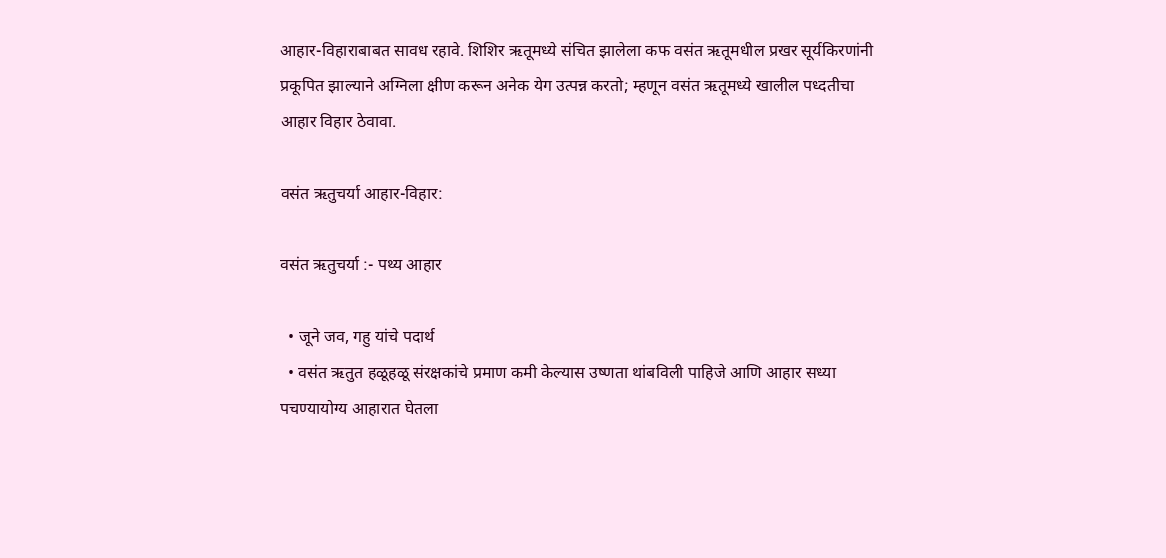आहार-विहाराबाबत सावध रहावे. शिशिर ऋतूमध्ये संचित झालेला कफ वसंत ऋतूमधील प्रखर सूर्यकिरणांनी प्रकूपित झाल्याने अग्निला क्षीण करून अनेक येग उत्पन्न करतो; म्हणून वसंत ऋतूमध्ये खालील पध्दतीचा आहार विहार ठेवावा.

वसंत ऋतुचर्या आहार-विहार:

वसंत ऋतुचर्या :- पथ्य आहार

  • जूने जव, गहु यांचे पदार्थ
  • वसंत ऋतुत हळूहळू संरक्षकांचे प्रमाण कमी केल्यास उष्णता थांबविली पाहिजे आणि आहार सध्या पचण्यायोग्य आहारात घेतला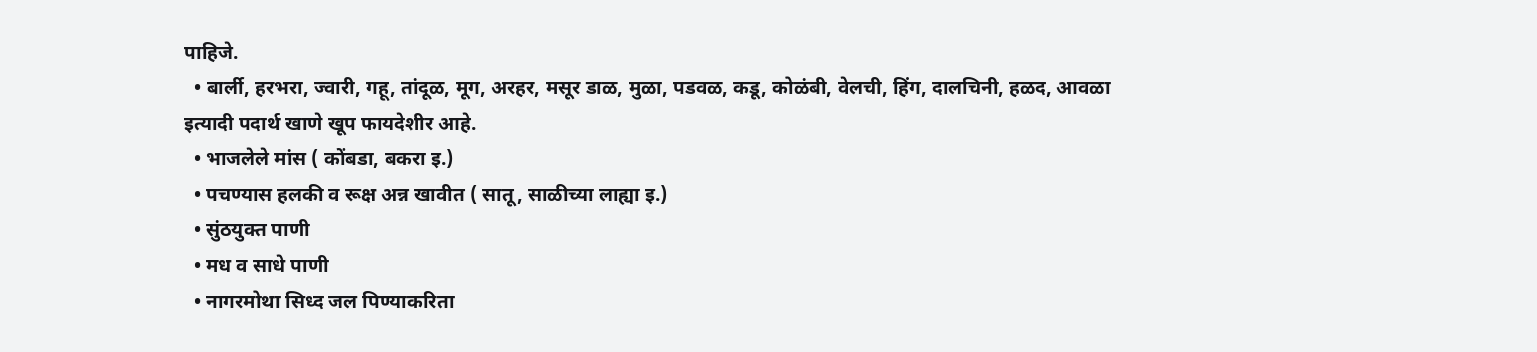पाहिजे.
  • बार्ली, हरभरा, ज्वारी, गहू, तांदूळ, मूग, अरहर, मसूर डाळ, मुळा, पडवळ, कडू, कोळंबी, वेलची, हिंग, दालचिनी, हळद, आवळा इत्यादी पदार्थ खाणे खूप फायदेशीर आहे.
  • भाजलेले मांस ( कोंबडा, बकरा इ.)
  • पचण्यास हलकी व रूक्ष अन्न खावीत ( सातू, साळीच्या लाह्या इ.)
  • सुंठयुक्त पाणी
  • मध व साधे पाणी
  • नागरमोथा सिध्द जल पिण्याकरिता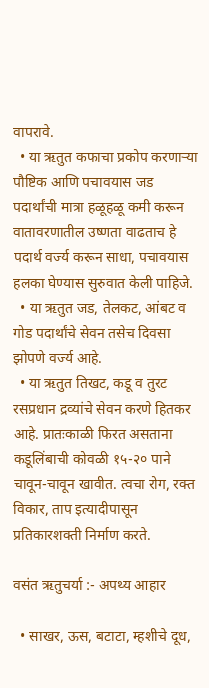वापरावे.
  • या ऋतुत कफाचा प्रकोप करणाऱ्या पौष्टिक आणि पचावयास जड पदार्थांची मात्रा हळूहळू कमी करून वातावरणातील उष्णता वाढताच हे पदार्थ वर्ज्य करून साधा, पचावयास हलका घेण्यास सुरुवात केली पाहिजे.
  • या ऋतुत जड, तेलकट, आंबट व गोड पदार्थांचे सेवन तसेच दिवसा झोपणे वर्ज्य आहे.
  • या ऋतुत तिखट, कडू व तुरट रसप्रधान द्रव्यांचे सेवन करणे हितकर आहे. प्रातःकाळी फिरत असताना कडूलिंबाची कोवळी १५-२० पाने चावून-चावून खावीत. त्वचा रोग, रक्त विकार, ताप इत्यादीपासून प्रतिकारशक्ती निर्माण करते.

वसंत ऋतुचर्या :- अपथ्य आहार

  • साखर, ऊस, बटाटा, म्हशीचे दूध,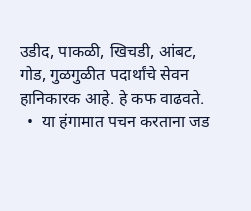उडीद, पाकळी, खिचडी, आंबट, गोड, गुळगुळीत पदार्थांचे सेवन हानिकारक आहे. हे कफ वाढवते.
  •  या हंगामात पचन करताना जड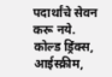पदार्थांचे सेवन करू नये. कोल्ड ड्रिंक्स, आईस्क्रीम,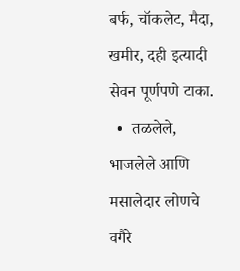बर्फ, चॉकलेट, मैदा, खमीर, दही इत्यादी सेवन पूर्णपणे टाका.
  •  तळलेले, भाजलेले आणि मसालेदार लोणचे वगैरे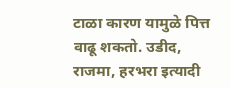टाळा कारण यामुळे पित्त वाढू शकतो. उडीद, राजमा, हरभरा इत्यादी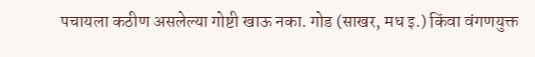पचायला कठीण असलेल्या गोष्टी खाऊ नका. गोड (साखर, मध इ.) किंवा वंगणयुक्त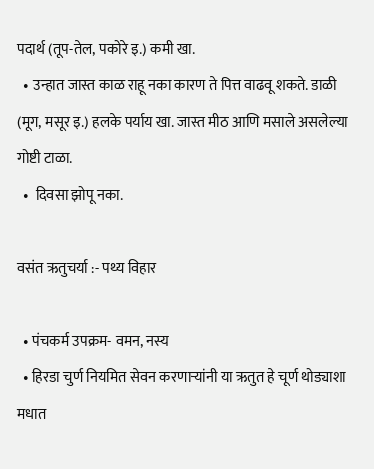पदार्थ (तूप-तेल, पकोरे इ.) कमी खा.
  • उन्हात जास्त काळ राहू नका कारण ते पित्त वाढवू शकते. डाळी (मूग, मसूर इ.) हलके पर्याय खा. जास्त मीठ आणि मसाले असलेल्या गोष्टी टाळा.
  •  दिवसा झोपू नका.

वसंत ऋतुचर्या :- पथ्य विहार

  • पंचकर्म उपक्रम- वमन, नस्य
  • हिरडा चुर्ण नियमित सेवन करणाऱ्यांनी या ऋतुत हे चूर्ण थोड्याशा मधात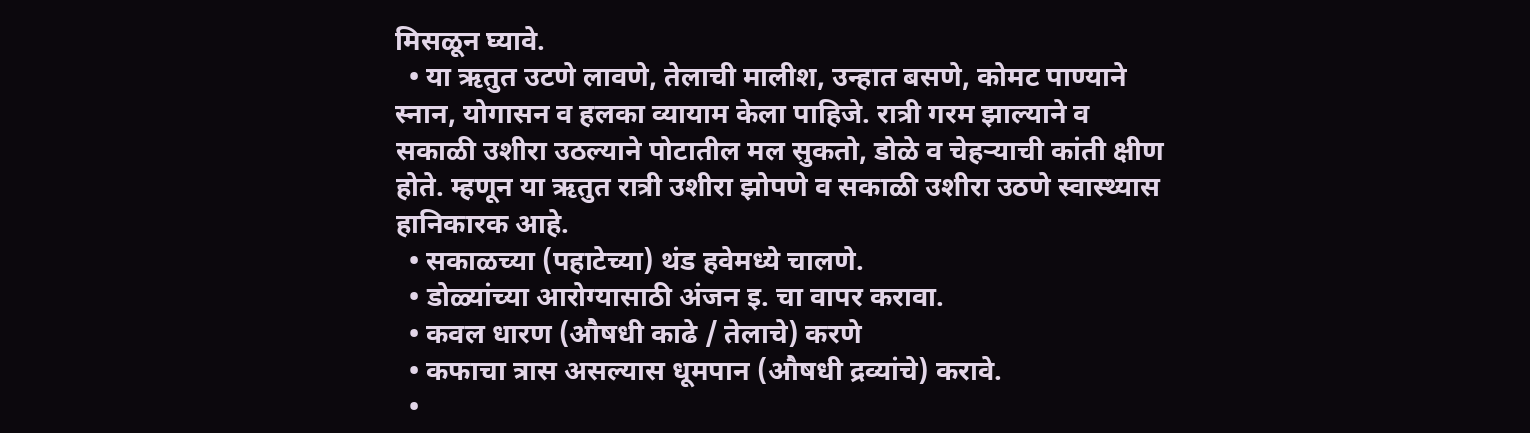मिसळून घ्यावे.
  • या ऋतुत उटणे लावणे, तेलाची मालीश, उन्हात बसणे, कोमट पाण्याने स्नान, योगासन व हलका व्यायाम केला पाहिजे. रात्री गरम झाल्याने व सकाळी उशीरा उठल्याने पोटातील मल सुकतो, डोळे व चेहऱ्याची कांती क्षीण होते. म्हणून या ऋतुत रात्री उशीरा झोपणे व सकाळी उशीरा उठणे स्वास्थ्यास हानिकारक आहे.
  • सकाळच्या (पहाटेच्या) थंड हवेमध्ये चालणे.
  • डोळ्यांच्या आरोग्यासाठी अंजन इ. चा वापर करावा.
  • कवल धारण (औषधी काढे / तेलाचे) करणे
  • कफाचा त्रास असल्यास धूमपान (औषधी द्रव्यांचे) करावे.
  •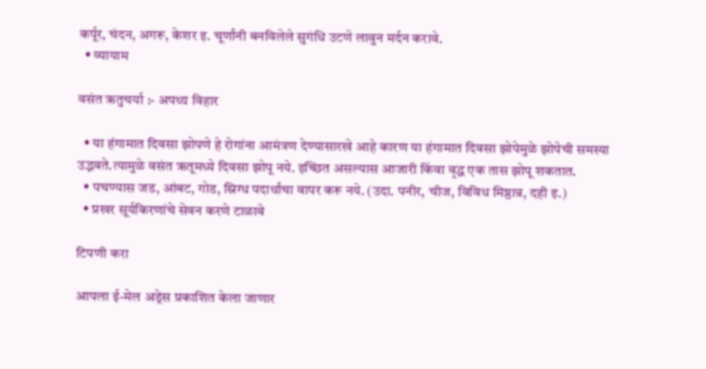कर्पूर, चंदन, अगरू, केशर इ. चूर्णांनी बनविलेले सुगंधि उटणे लावुन मर्दन करावे.
  • व्यायाम

वसंत ऋतुचर्या :- अपथ्य विहार

  • या हंगामात दिवसा झोपणे हे रोगांना आमंत्रण देण्यासारखे आहे कारण या हंगामात दिवसा झोपेमुळे झोपेची समस्या उद्भवते.त्यामुळे वसंत ऋतूमध्ये दिवसा झोपू नये. इच्छित असल्यास आजारी किंवा वृद्ध एक तास झोपू शकतात.
  • पचण्यास जड, आंबट, गोड, स्निग्ध पदार्थांचा वापर करू नये. (उदा. पनीर, चीज, विविध मिष्ठान्न, दही इ.)
  • प्रखर सूर्यकिरणांचे सेवन करणे टाळावे

टिपणी करा

आपला ई-मेल अड्रेस प्रकाशित केला जाणार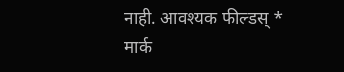नाही. आवश्यक फील्डस् * मार्क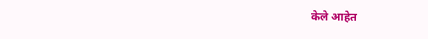केले आहेत